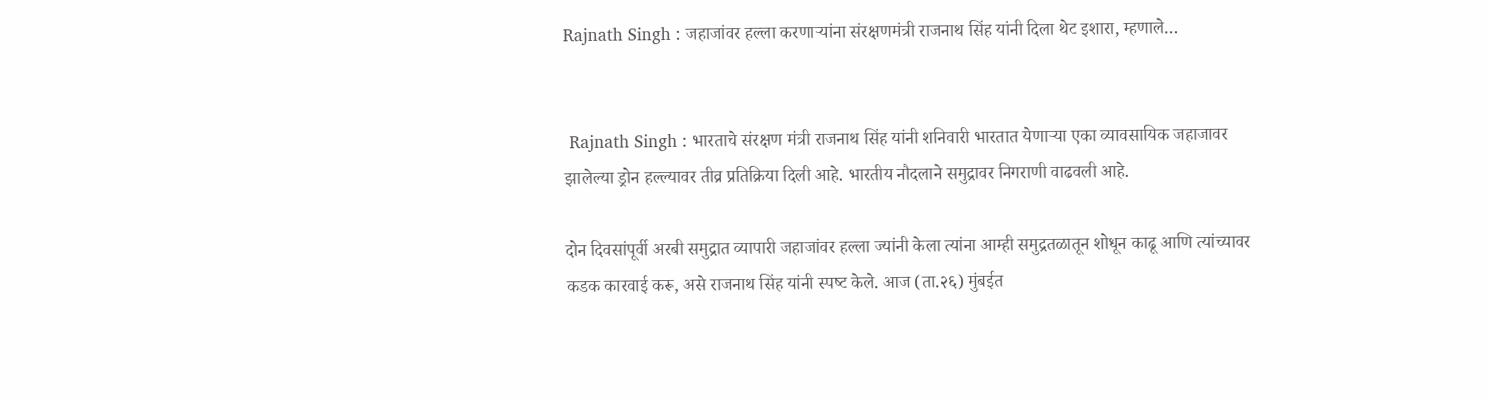Rajnath Singh : जहाजांवर हल्ला करणाऱ्यांना संरक्षणमंत्री राजनाथ सिंह यांनी दिला थेट इशारा, म्हणाले…


 Rajnath Singh : भारताचे संरक्षण मंत्री राजनाथ सिंह यांनी शनिवारी भारतात येणाऱ्या एका व्यावसायिक जहाजावर झालेल्या ड्रोन हल्ल्यावर तीव्र प्रतिक्रिया दिली आहे. भारतीय नौदलाने समुद्रावर निगराणी वाढवली आहे.

दोन दिवसांपूर्वी अरबी समुद्रात व्यापारी जहाजांवर हल्ला ज्यांनी केला त्यांना आम्ही समुद्रतळातून शोधून काढू आणि त्यांच्यावर कडक कारवाई करू, असे राजनाथ सिंह यांनी स्‍पष्‍ट केले. आज (ता.२६) मुंबईत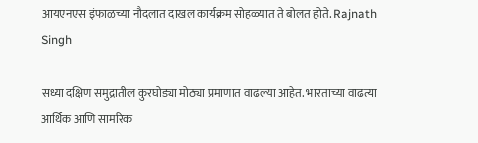आयएनएस इंफाळच्या नौदलात दाखल कार्यक्रम सोहळ्यात ते बोलत होते. Rajnath Singh

सध्या दक्षिण समुद्रातील कुरघोड्या मोठ्या प्रमाणात वाढल्या आहेत. भारताच्या वाढत्या आर्थिक आणि सामरिक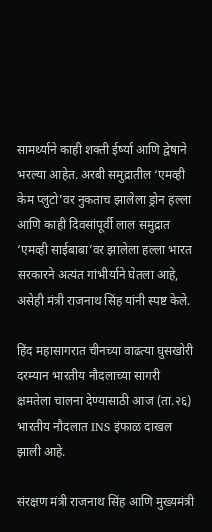सामर्थ्याने काही शक्ती ईर्ष्या आणि द्वेषाने भरल्या आहेत. अरबी समुद्रातील ‘एमव्ही केम प्लुटो’वर नुकताच झालेला ड्रोन हल्ला आणि काही दिवसांपूर्वी लाल समुद्रात ‘एमव्ही साईबाबा’वर झालेला हल्ला भारत सरकारने अत्यंत गांभीर्याने घेतला आहे, असेही मंत्री राजनाथ सिंह यांनी स्पष्ट केले.

हिंद महासागरात चीनच्या वाढत्या घुसखोरी दरम्यान भारतीय नौदलाच्या सागरी क्षमतेला चालना देण्यासाठी आज (ता.२६) भारतीय नौदलात INS इंफाळ दाखल झाली आहे.

संरक्षण मंत्री राजनाथ सिंह आणि मुख्यमंत्री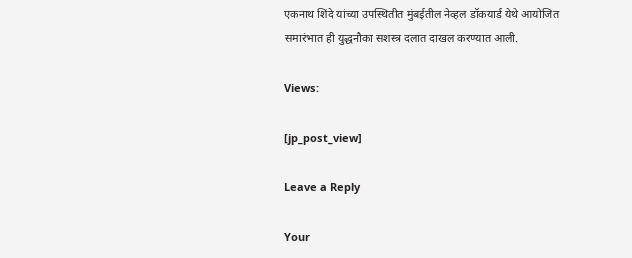एकनाथ शिंदे यांच्या उपस्थितीत मुंबईतील नेव्हल डॉकयार्ड येथे आयोजित समारंभात ही युद्धनौका सशस्त्र दलात दाखल करण्यात आली.

Views:

[jp_post_view]

Leave a Reply

Your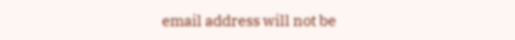email address will not be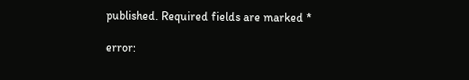published. Required fields are marked *

error: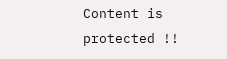Content is protected !!